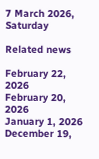7 March 2026, Saturday

Related news

February 22, 2026
February 20, 2026
January 1, 2026
December 19,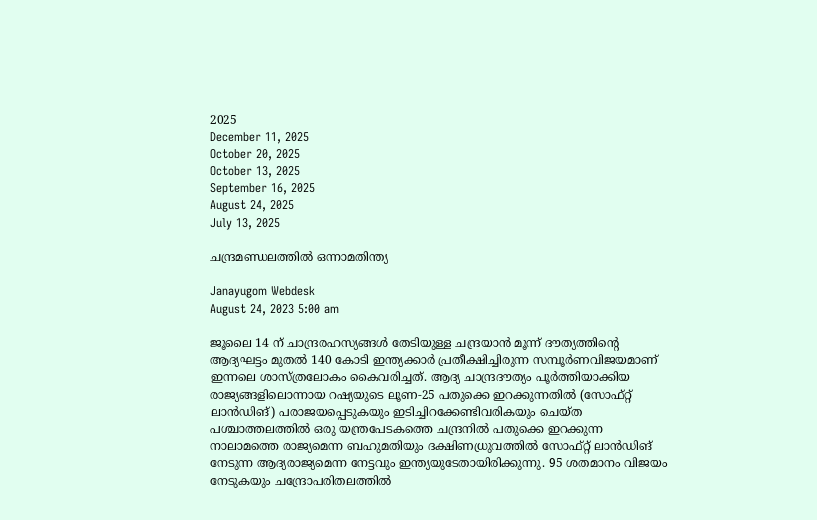2025
December 11, 2025
October 20, 2025
October 13, 2025
September 16, 2025
August 24, 2025
July 13, 2025

ചന്ദ്രമണ്ഡലത്തില്‍ ഒന്നാമതിന്ത്യ

Janayugom Webdesk
August 24, 2023 5:00 am

ജൂലൈ 14 ന് ചാന്ദ്രരഹസ്യങ്ങള്‍ തേടിയുള്ള ചന്ദ്രയാന്‍ മൂന്ന് ദൗത്യത്തിന്റെ ആദ്യഘട്ടം മുതല്‍ 140 കോടി ഇന്ത്യക്കാര്‍ പ്രതീക്ഷിച്ചിരുന്ന സമ്പൂര്‍ണവിജയമാണ് ഇന്നലെ ശാസ്ത്രലോകം കൈവരിച്ചത്. ആദ്യ ചാന്ദ്രദൗത്യം പൂര്‍ത്തിയാക്കിയ രാജ്യങ്ങളിലൊന്നായ റഷ്യയുടെ ലൂണ‑25 പതുക്കെ ഇറക്കുന്നതില്‍ (സോഫ്‌റ്റ്‌ ലാൻഡിങ്‌) പരാജയപ്പെടുകയും ഇടിച്ചിറക്കേണ്ടിവരികയും ചെയ്ത പശ്ചാത്തലത്തില്‍ ഒരു യന്ത്രപേടകത്തെ ചന്ദ്രനിൽ പതുക്കെ ഇറക്കുന്ന നാലാമത്തെ രാജ്യമെന്ന ബഹുമതിയും ദക്ഷിണധ്രുവത്തില്‍ സോഫ്റ്റ് ലാന്‍ഡിങ് നേടുന്ന ആദ്യരാജ്യമെന്ന നേട്ടവും ഇന്ത്യയുടേതായിരിക്കുന്നു. 95 ശതമാനം വിജയം നേടുകയും ചന്ദ്രോപരിതലത്തില്‍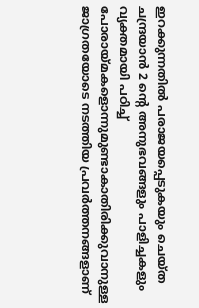ഇറക്കുന്നതില്‍ പരാജയപ്പെടുകയും ചെയ്ത ചന്ദ്രയാന്‍ 2 ന്റെ അനുഭവങ്ങളും പാളിച്ചകളും വ്യക്തമായി പഠിച്ച് പോരായ്മകളൊന്നുമുണ്ടാകാതിരിക്കുവാനുള്ള ജാഗ്രതയോടെ നടത്തിയ പ്രവര്‍ത്തനങ്ങളാണ്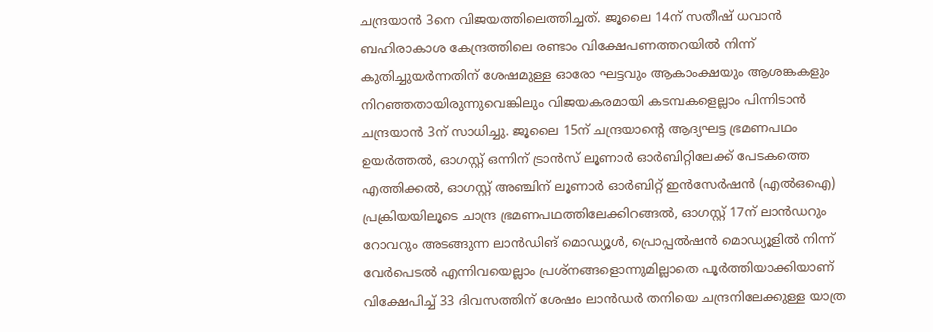ചന്ദ്രയാന്‍ 3നെ വിജയത്തിലെത്തിച്ചത്. ജൂലൈ 14ന് സതീഷ് ധവാൻ ബഹിരാകാശ കേന്ദ്രത്തിലെ രണ്ടാം വിക്ഷേപണത്തറയില്‍ നിന്ന് കുതിച്ചുയര്‍ന്നതിന് ശേഷമുള്ള ഓരോ ഘട്ടവും ആകാംക്ഷയും ആശങ്കകളും നിറഞ്ഞതായിരുന്നുവെങ്കിലും വിജയകരമായി കടമ്പകളെല്ലാം പിന്നിടാന്‍ ചന്ദ്രയാന്‍ 3ന് സാധിച്ചു. ജൂലൈ 15ന് ചന്ദ്രയാന്റെ ആദ്യഘട്ട ഭ്രമണപഥം ഉയര്‍ത്തല്‍, ഓഗസ്റ്റ് ഒന്നിന് ട്രാൻസ് ലൂണാര്‍ ഓര്‍ബിറ്റിലേക്ക് പേടകത്തെ എത്തിക്കല്‍, ഓഗസ്റ്റ് അഞ്ചിന് ലൂണാര്‍ ഓര്‍ബിറ്റ് ഇൻസേര്‍ഷൻ (എല്‍ഒഐ) പ്രക്രിയയിലൂടെ ചാന്ദ്ര ഭ്രമണപഥത്തിലേക്കിറങ്ങല്‍, ഓഗസ്റ്റ് 17ന് ലാന്‍ഡറും റോവറും അടങ്ങുന്ന ലാന്‍ഡിങ് മൊഡ്യൂൾ, പ്രൊപ്പൽഷൻ മൊഡ്യൂളിൽ നിന്ന് വേർപെടല്‍ എന്നിവയെല്ലാം പ്രശ്നങ്ങളൊന്നുമില്ലാതെ പൂര്‍ത്തിയാക്കിയാണ് വിക്ഷേപിച്ച് 33 ദിവസത്തിന് ശേഷം ലാന്‍ഡർ തനിയെ ചന്ദ്രനിലേക്കുള്ള യാത്ര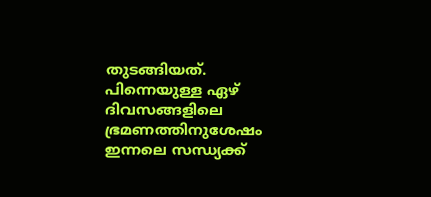തുടങ്ങിയത്. പിന്നെയുള്ള ഏഴ് ദിവസങ്ങളിലെ ഭ്രമണത്തിനുശേഷം ഇന്നലെ സന്ധ്യക്ക്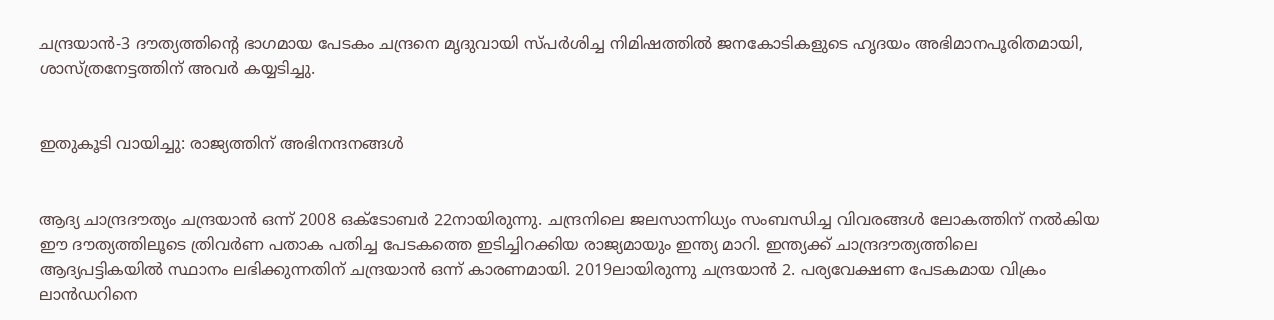ചന്ദ്രയാൻ‑3 ദൗത്യത്തിന്റെ ഭാഗമായ പേടകം ചന്ദ്രനെ മൃദുവായി സ്പര്‍ശിച്ച നിമിഷത്തില്‍ ജനകോടികളുടെ ഹൃദയം അഭിമാനപൂരിതമായി, ശാസ്ത്രനേട്ടത്തിന് അവര്‍ കയ്യടിച്ചു.


ഇതുകൂടി വായിച്ചു: രാജ്യത്തിന് അഭിനന്ദനങ്ങള്‍


ആദ്യ ചാന്ദ്രദൗത്യം ചന്ദ്രയാന്‍ ഒന്ന് 2008 ഒക്ടോബര്‍ 22നായിരുന്നു. ചന്ദ്രനിലെ ജലസാന്നിധ്യം സംബന്ധിച്ച വിവരങ്ങള്‍ ലോകത്തിന് നല്‍കിയ ഈ ദൗത്യത്തിലൂടെ ത്രിവര്‍ണ പതാക പതിച്ച പേടകത്തെ ഇടിച്ചിറക്കിയ രാജ്യമായും ഇന്ത്യ മാറി. ഇന്ത്യക്ക് ചാന്ദ്രദൗത്യത്തിലെ ആദ്യപട്ടികയില്‍ സ്ഥാനം ലഭിക്കുന്നതിന് ചന്ദ്രയാന്‍ ഒന്ന് കാരണമായി. 2019ലായിരുന്നു ചന്ദ്രയാന്‍ 2. പര്യവേക്ഷണ പേടകമായ വിക്രം ലാന്‍ഡറിനെ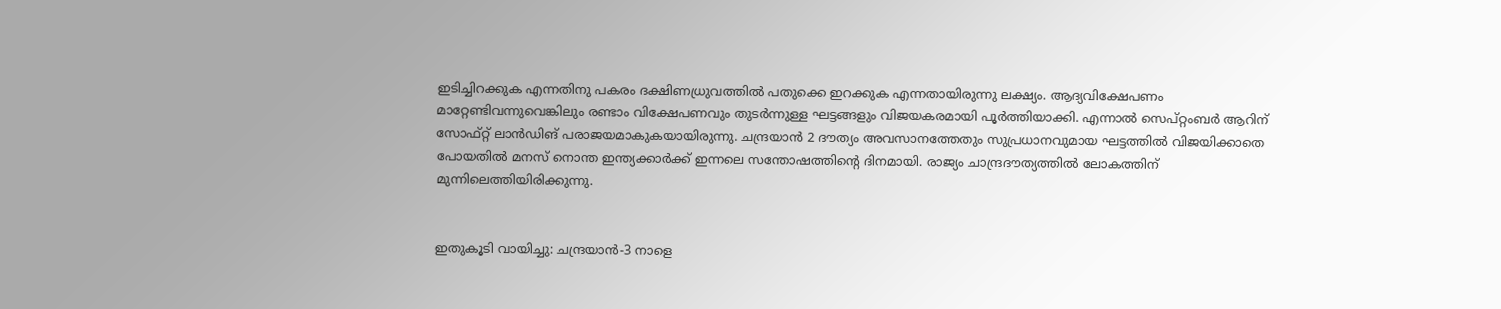ഇടിച്ചിറക്കുക എന്നതിനു പകരം ദക്ഷിണധ്രുവത്തില്‍ പതുക്കെ ഇറക്കുക എന്നതായിരുന്നു ലക്ഷ്യം. ആദ്യവിക്ഷേപണം മാറ്റേണ്ടിവന്നുവെങ്കിലും രണ്ടാം വിക്ഷേപണവും തുടര്‍ന്നുള്ള ഘട്ടങ്ങളും വിജയകരമായി പൂര്‍ത്തിയാക്കി. എന്നാല്‍ സെപ്റ്റംബര്‍ ആറിന് സോഫ്‌റ്റ്‌ ലാൻഡിങ് പരാജയമാകുകയായിരുന്നു. ചന്ദ്രയാന്‍ 2 ദൗത്യം അവസാനത്തേതും സുപ്രധാനവുമായ ഘട്ടത്തില്‍ വിജയിക്കാതെ പോയതില്‍ മനസ് നൊന്ത ഇന്ത്യക്കാര്‍ക്ക് ഇന്നലെ സന്തോഷത്തിന്റെ ദിനമായി. രാജ്യം ചാന്ദ്രദൗത്യത്തില്‍ ലോകത്തിന് മുന്നിലെത്തിയിരിക്കുന്നു.


ഇതുകൂടി വായിച്ചു: ചന്ദ്രയാന്‍-3 നാളെ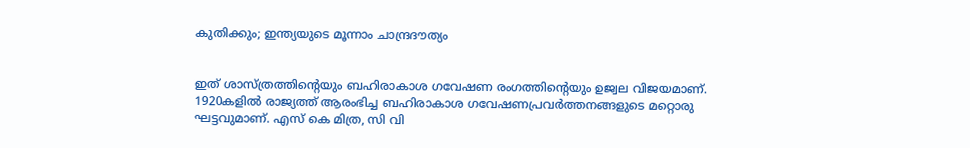കുതിക്കും; ഇന്ത്യയുടെ മൂന്നാം ചാന്ദ്രദൗത്യം


ഇത് ശാസ്ത്രത്തിന്റെയും ബഹിരാകാശ ഗവേഷണ രംഗത്തിന്റെയും ഉജ്വല വിജയമാണ്. 1920കളില്‍ രാജ്യത്ത് ആരംഭിച്ച ബഹിരാകാശ ഗവേഷണപ്രവര്‍ത്തനങ്ങളുടെ മറ്റൊരു ഘട്ടവുമാണ്. എസ് കെ മിത്ര, സി വി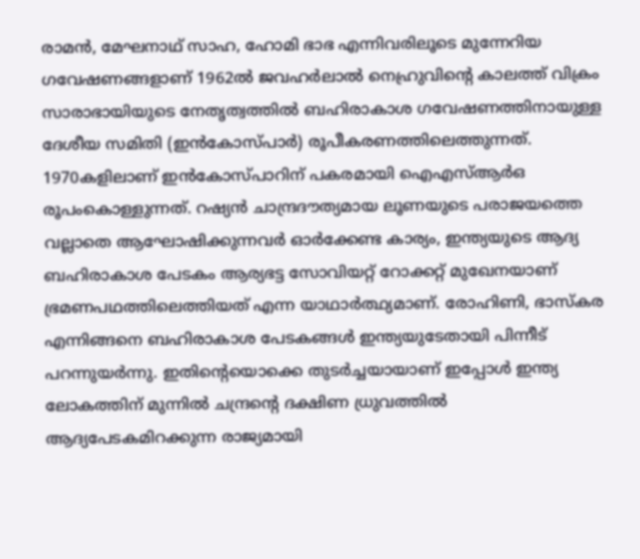രാമന്‍, മേഘനാഥ് സാഹ, ഹോമി ഭാഭ എന്നിവരിലൂടെ മുന്നേറിയ ഗവേഷണങ്ങളാണ് 1962ല്‍ ജവഹര്‍ലാല്‍ നെഹ്രുവിന്റെ കാലത്ത് വിക്രം സാരാഭായിയുടെ നേതൃത്വത്തില്‍ ബഹിരാകാശ ഗവേഷണത്തിനായുള്ള ദേശീയ സമിതി (ഇന്‍കോസ്പാര്‍) രൂപീകരണത്തിലെത്തുന്നത്. 1970കളിലാണ് ഇന്‍കോസ്പാറിന് പകരമായി ഐഎസ്ആര്‍ഒ രൂപംകൊള്ളുന്നത്. റഷ്യന്‍ ചാന്ദ്രദൗത്യമായ ലൂണയുടെ പരാജയത്തെ വല്ലാതെ ആഘോഷിക്കുന്നവര്‍ ഓര്‍ക്കേണ്ട കാര്യം, ഇന്ത്യയുടെ ആദ്യ ബഹിരാകാശ പേടകം ആര്യഭട്ട സോവിയറ്റ് റോക്കറ്റ് മുഖേനയാണ് ഭ്രമണപഥത്തിലെത്തിയത് എന്ന യാഥാര്‍ത്ഥ്യമാണ്. രോഹിണി, ഭാസ്കര എന്നിങ്ങനെ ബഹിരാകാശ പേടകങ്ങള്‍ ഇന്ത്യയുടേതായി പിന്നീട് പറന്നുയര്‍ന്നു. ഇതിന്റെയൊക്കെ തുടര്‍ച്ചയായാണ് ഇപ്പോള്‍ ഇന്ത്യ ലോകത്തിന് മുന്നില്‍ ചന്ദ്രന്റെ ദക്ഷിണ ധ്രുവത്തില്‍ ആദ്യപേടകമിറക്കുന്ന രാജ്യമായി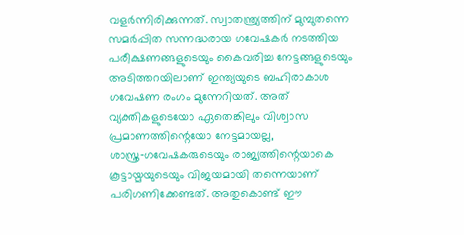വളര്‍ന്നിരിക്കുന്നത്. സ്വാതന്ത്ര്യത്തിന് മുമ്പുതന്നെ സമര്‍പ്പിത സന്നദ്ധരായ ഗവേഷകര്‍ നടത്തിയ പരീക്ഷണങ്ങളുടെയും കൈവരിച്ച നേട്ടങ്ങളുടെയും അടിത്തറയിലാണ് ഇന്ത്യയുടെ ബഹിരാകാശ ഗവേഷണ രംഗം മുന്നേറിയത്. അത് വ്യക്തികളുടെയോ ഏതെങ്കിലും വിശ്വാസ പ്രമാണത്തിന്റെയോ നേട്ടമായല്ല, ശാസ്ത്ര‑ഗവേഷകരുടെയും രാജ്യത്തിന്റെയാകെ കൂട്ടായ്മയുടെയും വിജയമായി തന്നെയാണ് പരിഗണിക്കേണ്ടത്. അതുകൊണ്ട് ഈ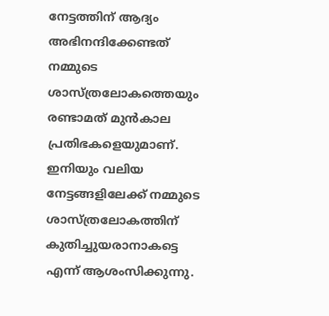നേട്ടത്തിന് ആദ്യം അഭിനന്ദിക്കേണ്ടത് നമ്മുടെ ശാസ്ത്രലോകത്തെയും രണ്ടാമത് മുന്‍കാല പ്രതിഭകളെയുമാണ്. ഇനിയും വലിയ നേട്ടങ്ങളിലേക്ക് നമ്മുടെ ശാസ്ത്രലോകത്തിന് കുതിച്ചുയരാനാകട്ടെ എന്ന് ആശംസിക്കുന്നു.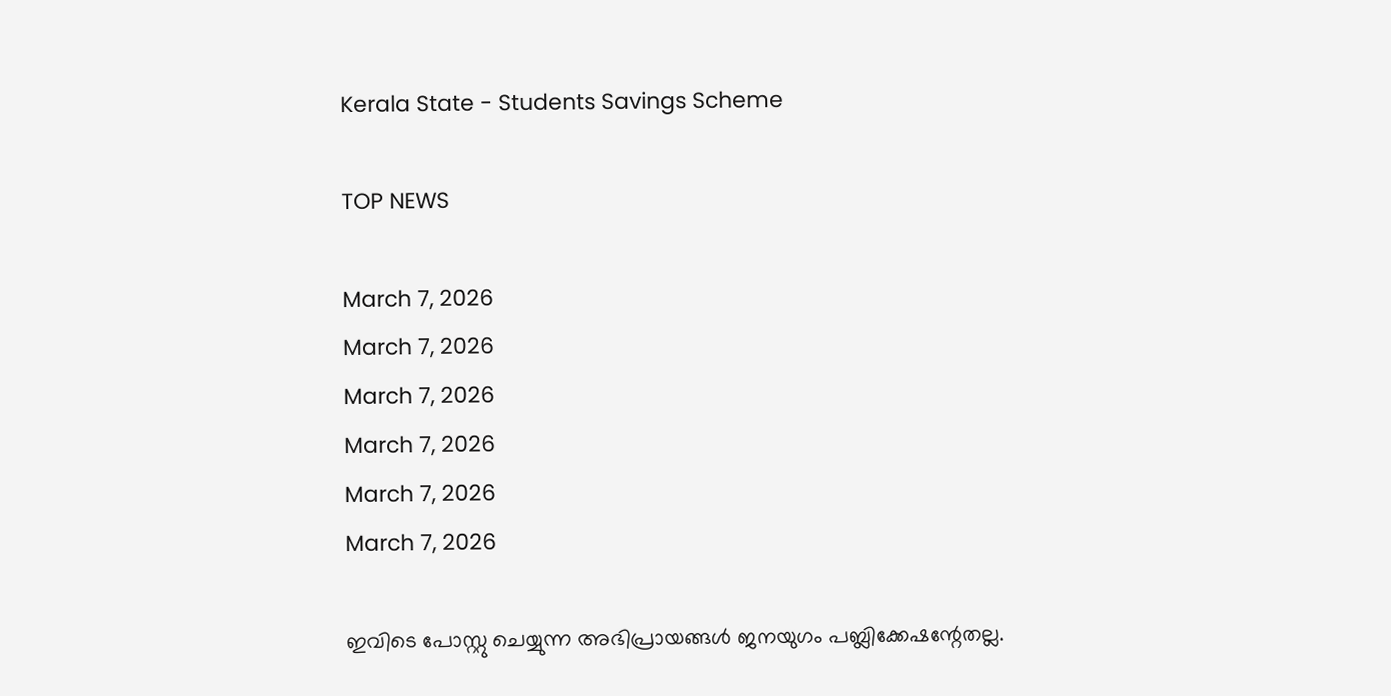Kerala State - Students Savings Scheme

TOP NEWS

March 7, 2026
March 7, 2026
March 7, 2026
March 7, 2026
March 7, 2026
March 7, 2026

ഇവിടെ പോസ്റ്റു ചെയ്യുന്ന അഭിപ്രായങ്ങള്‍ ജനയുഗം പബ്ലിക്കേഷന്റേതല്ല.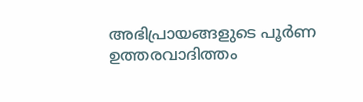അഭിപ്രായങ്ങളുടെ പൂര്‍ണ ഉത്തരവാദിത്തം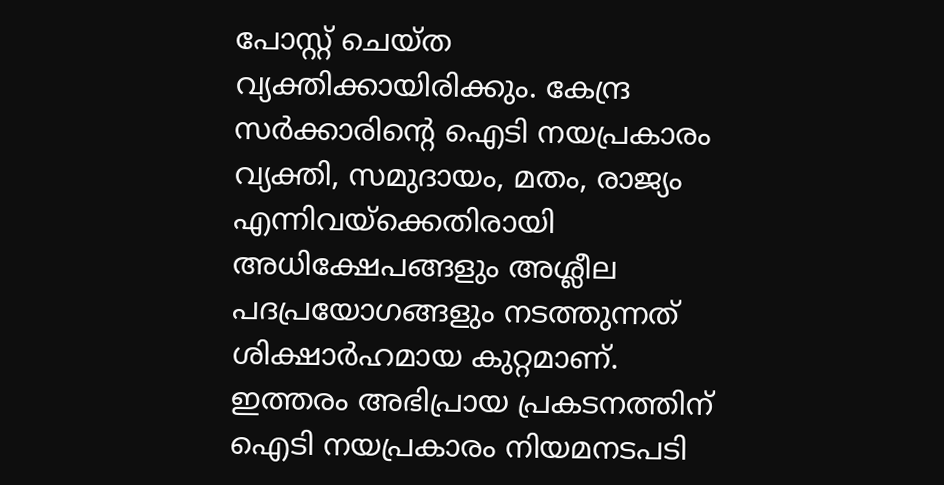പോസ്റ്റ് ചെയ്ത വ്യക്തിക്കായിരിക്കും. കേന്ദ്ര സര്‍ക്കാരിന്റെ ഐടി നയപ്രകാരം വ്യക്തി, സമുദായം, മതം, രാജ്യം എന്നിവയ്‌ക്കെതിരായി അധിക്ഷേപങ്ങളും അശ്ലീല പദപ്രയോഗങ്ങളും നടത്തുന്നത് ശിക്ഷാര്‍ഹമായ കുറ്റമാണ്. ഇത്തരം അഭിപ്രായ പ്രകടനത്തിന് ഐടി നയപ്രകാരം നിയമനടപടി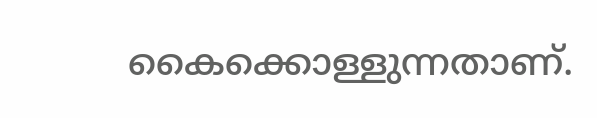കൈക്കൊള്ളുന്നതാണ്.